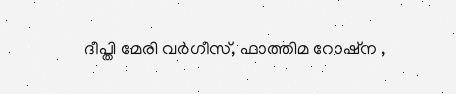ദീപ്തി മേരി വര്‍ഗീസ്, ഫാത്തിമ റോഷ്ന ,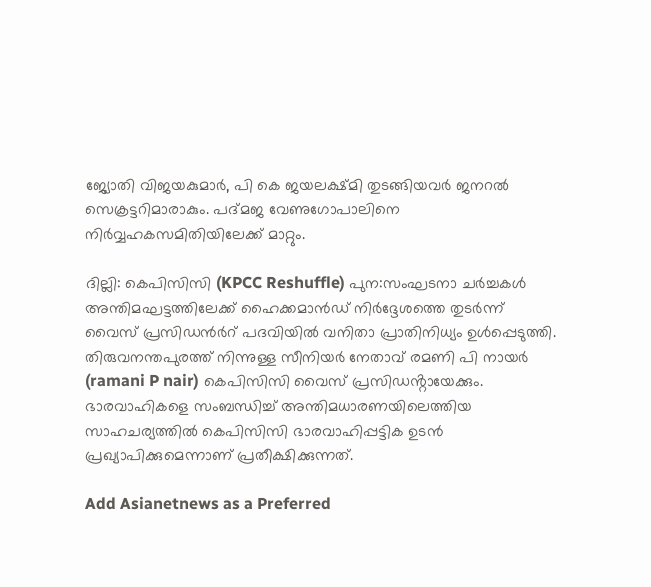ജ്യോതി വിജയകുമാര്‍, പി കെ ജയലക്ഷ്മി തുടങ്ങിയവര്‍ ജനറല്‍ സെക്രട്ടറിമാരാകും. പദ്മജ വേണുഗോപാലിനെ നിര്‍വ്വഹകസമിതിയിലേക്ക് മാറ്റും.

ദില്ലി‌: കെപിസിസി (KPCC Reshuffle) പുന:സംഘടനാ ച‍ർച്ചകൾ അന്തിമഘട്ടത്തിലേക്ക് ഹൈക്കമാൻഡ് നിർദ്ദേശത്തെ തുടർന്ന് വൈസ് പ്രസിഡന്‍ർറ് പദവിയിൽ വനിതാ പ്രാതിനിധ്യം ഉൾപ്പെടുത്തി. തിരുവനന്തപുരത്ത് നിന്നുള്ള സീനിയ‍ർ നേതാവ് രമണി പി നായ‍ർ (ramani P nair) കെപിസിസി വൈസ് പ്രസിഡൻ്റായേക്കും. ഭാരവാഹികളെ സംബന്ധിച്ച് അന്തിമധാരണയിലെത്തിയ സാഹചര്യത്തിൽ കെപിസിസി ഭാരവാഹിപ്പട്ടിക ഉടൻ പ്രഖ്യാപിക്കുമെന്നാണ് പ്രതീക്ഷിക്കുന്നത്.

Add Asianetnews as a Preferred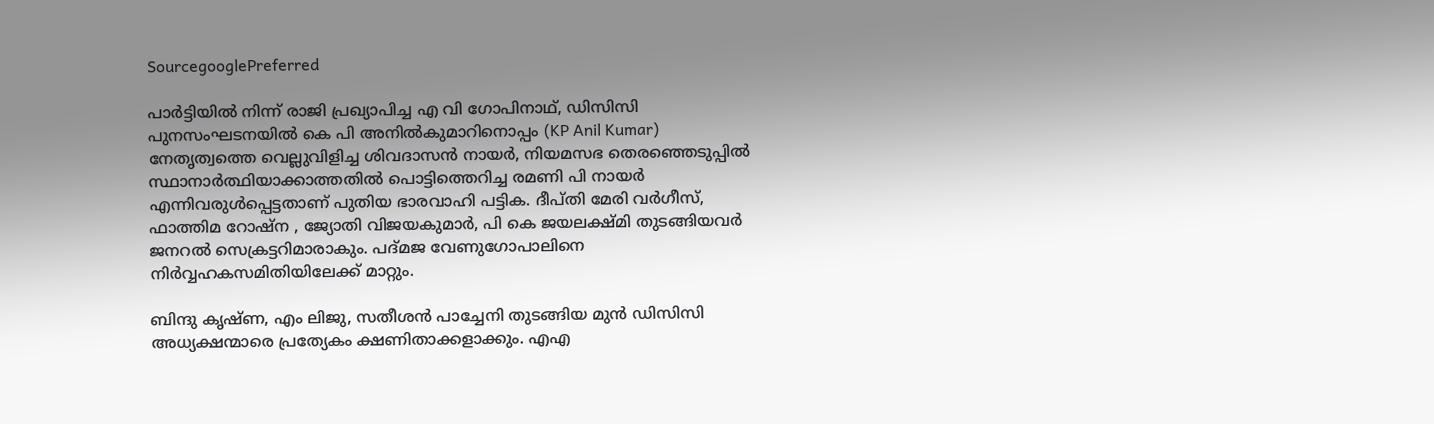SourcegooglePreferred

പാര്‍ട്ടിയില്‍ നിന്ന് രാജി പ്രഖ്യാപിച്ച എ വി ഗോപിനാഥ്, ഡിസിസി പുനസംഘടനയില്‍ കെ പി അനില്‍കുമാറിനൊപ്പം (KP Anil Kumar) നേതൃത്വത്തെ വെല്ലുവിളിച്ച ശിവദാസന്‍ നായര്‍, നിയമസഭ തെരഞ്ഞെടുപ്പില്‍ സ്ഥാനാര്‍ത്ഥിയാക്കാത്തതില്‍ പൊട്ടിത്തെറിച്ച രമണി പി നായര്‍ എന്നിവരുള്‍പ്പെട്ടതാണ് പുതിയ ഭാരവാഹി പട്ടിക. ദീപ്തി മേരി വര്‍ഗീസ്, ഫാത്തിമ റോഷ്ന , ജ്യോതി വിജയകുമാര്‍, പി കെ ജയലക്ഷ്മി തുടങ്ങിയവര്‍ ജനറല്‍ സെക്രട്ടറിമാരാകും. പദ്മജ വേണുഗോപാലിനെ നിര്‍വ്വഹകസമിതിയിലേക്ക് മാറ്റും.

ബിന്ദു കൃഷ്ണ, എം ലിജു, സതീശന്‍ പാച്ചേനി തുടങ്ങിയ മുന്‍ ഡിസിസി അധ്യക്ഷന്മാരെ പ്രത്യേകം ക്ഷണിതാക്കളാക്കും. എഎ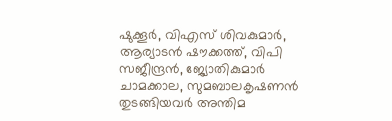ഷുക്കൂര്‍, വിഎസ് ശിവകുമാര്‍, ആര്യാടന്‍ ഷൗക്കത്ത്, വിപി സജീന്ദ്രന്‍, ജ്യോതികുമാര്‍ ചാമക്കാല, സുമബാലകൃഷണന്‍ തുടങ്ങിയവര്‍ അന്തിമ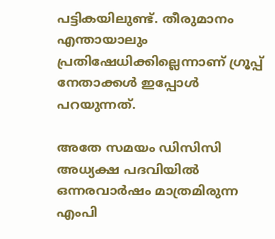പട്ടികയിലുണ്ട്. തീരുമാനം എന്തായാലും പ്രതിഷേധിക്കില്ലെന്നാണ് ഗ്രൂപ്പ് നേതാക്കള്‍ ഇപ്പോള്‍ പറയുന്നത്.

അതേ സമയം ഡിസിസി അധ്യക്ഷ പദവിയില്‍ ഒന്നരവാര്‍ഷം മാത്രമിരുന്ന എംപി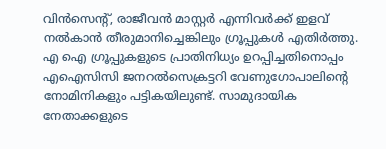വിന്‍സെന്‍റ്, രാജീവന്‍ മാസ്റ്റര്‍ എന്നിവര്‍ക്ക് ഇളവ് നല്‍കാന്‍ തീരുമാനിച്ചെങ്കിലും ഗ്രൂപ്പുകള്‍ എതിര്‍ത്തു. എ ഐ ഗ്രൂപ്പുകളുടെ പ്രാതിനിധ്യം ഉറപ്പിച്ചതിനൊപ്പം എഐസിസി ജനറല്‍സെക്രട്ടറി വേണുഗോപാലിന്‍റെ നോമിനികളും പട്ടികയിലുണ്ട്. സാമുദായിക നേതാക്കളുടെ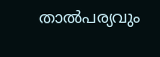താല്‍പര്യവും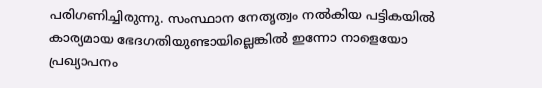പരിഗണിച്ചിരുന്നു. സംസ്ഥാന നേതൃത്വം നല്‍കിയ പട്ടികയില്‍ കാര്യമായ ഭേദഗതിയുണ്ടായില്ലെങ്കില്‍ ഇന്നോ നാളെയോ പ്രഖ്യാപനം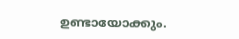ഉണ്ടായോക്കും.